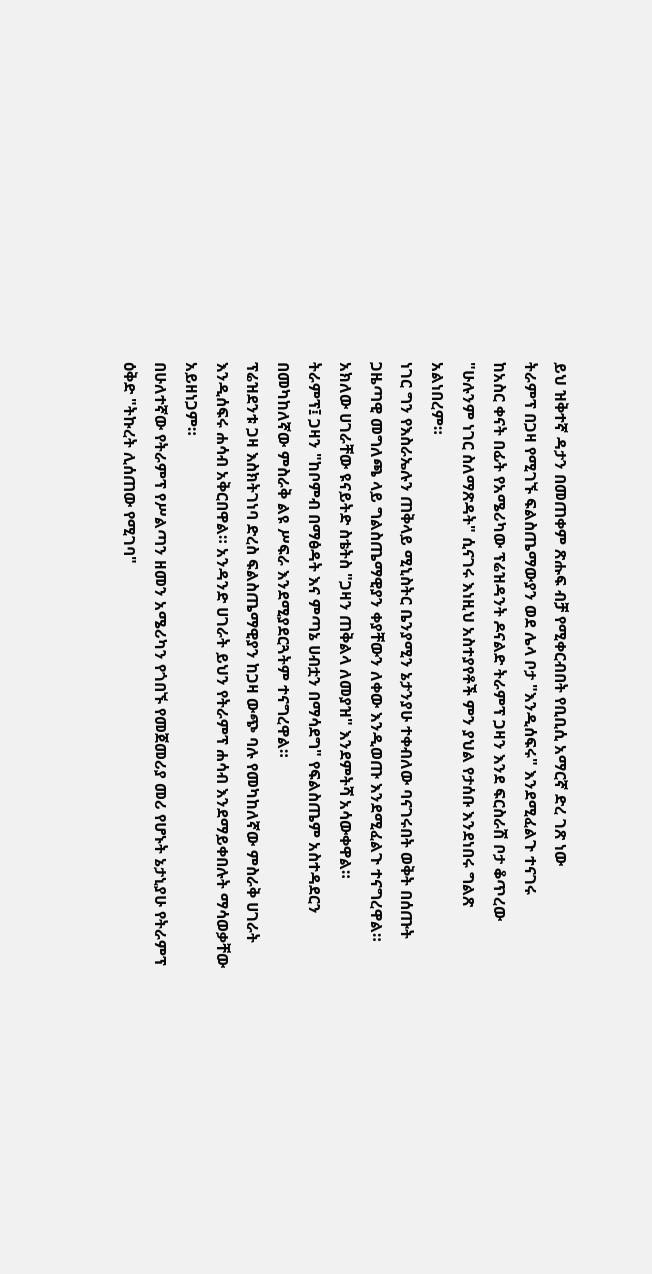ይህ ዝቅተኛ ዳታን በመጠቀም ጽሑፍ ብቻ የሚቀርብበት የቢቢሲ አማርኛ ድረ ገጽ ነው
ትራምፕ በጋዛ የሚገኙ ፍልስጤማውያን ወደ ሌላ ቦታ "እንዲሰፍሩ" እንደሚፈልጉ ተናገሩ
ከአስር ቀናት በፊት የአሜሪካው ፕሬዝዳንት ዶናልድ ትራምፕ ጋዛን እንደ ፍርስራሽ ቦታ ቆጥረው "ሁሉንም ነገር ስለማጽዳት" ሲናገሩ እነዚህ አስተያየቶች ምን ያህል የታሰቡ እንደነበሩ ግልጽ አልነበረም።
ነገር ግን የእስራኤሉን ጠቅላይ ሚኒስትር ቤንያሚን ኔታንያሁ ተቀብለው ባናገሩበት ወቅት በሰጡት ጋዜጣዊ መግለጫ ላይ ግልስጤማዊያን ቀያቸውን ለቀው እንዲወጡ እንደሚፈልጉ ተናግረዋል።
አክለው ሀገራቸው ዩናይትድ ስቴትስ "ጋዛን ጠቅልላ ለመያዝ" እንደምትሻ አሳውቀዋል።
ትራምፕ፤ ጋዛን "ከቦምብ በማፅዳት እና ምጣኔ ሀብቷን በማሳደግ" የፍልስጤም አስተዳደርን በመካከለኛው ምስራቅ ልዩ ሥፍራ እንደሚያደርጓትም ተናግረዋል።
ፕሬዝደንቱ ጋዛ እስክትገነባ ድረስ ፍልስጤማዊያን ከጋዛ ውጭ ባሉ የመካከለኛው ምስራቅ ሀገራት እንዲሰፍሩ ሐሳብ አቅርበዋል። አንዳንድ ሀገራት ይህን የትራምፕ ሐሳብ እንደማይቀበሉት ማሳወቃቸው አይዘነጋም።
በሁለተኛው የትራምፕ የሥልጣን ዘመን አሜሪካን የጎበኙ የመጀመሪያ መሪ የሆኑት ኔታኒያሁ የትራምፕ ዕቅድ "ትኩረት ሊሰጠው የሚገባ"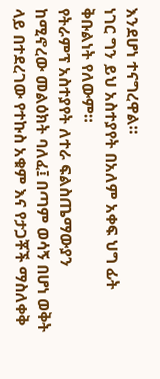እንደሆነ ተናግረዋል።
ነገር ግን ይህ አስተያየት በአለም አቀፍ ህግ ፊት ቅቡልነት የለውም።
የትራምፕ አስተያየት ለተራ ፍልስጤማውያን ከሚኖረው መልዕክት ባለፈ፤ በጣም ወሳኝ በሆነ ወቅት ላይ በተደረገው የተኩስ አቁም እና የታጋቾች ማስለቀቅ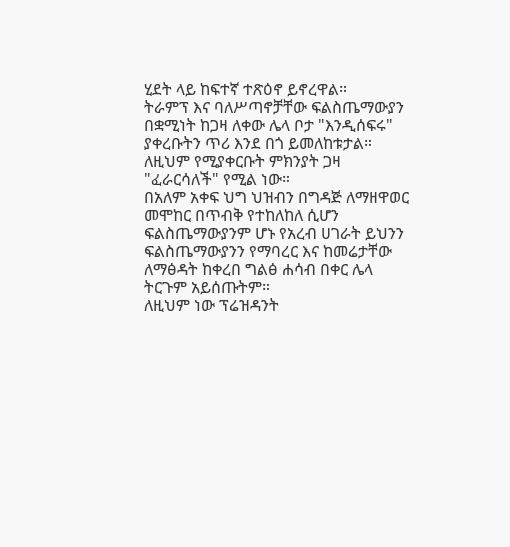ሂደት ላይ ከፍተኛ ተጽዕኖ ይኖረዋል።
ትራምፕ እና ባለሥጣኖቻቸው ፍልስጤማውያን በቋሚነት ከጋዛ ለቀው ሌላ ቦታ "እንዲሰፍሩ" ያቀረቡትን ጥሪ እንደ በጎ ይመለከቱታል። ለዚህም የሚያቀርቡት ምክንያት ጋዛ "ፈራርሳለች" የሚል ነው።
በአለም አቀፍ ህግ ህዝብን በግዳጅ ለማዘዋወር መሞከር በጥብቅ የተከለከለ ሲሆን ፍልስጤማውያንም ሆኑ የአረብ ሀገራት ይህንን ፍልስጤማውያንን የማባረር እና ከመሬታቸው ለማፅዳት ከቀረበ ግልፅ ሐሳብ በቀር ሌላ ትርጉም አይሰጡትም።
ለዚህም ነው ፕሬዝዳንት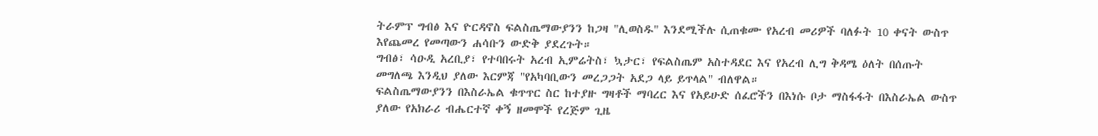ትራምፕ ግብፅ እና ዮርዳኖስ ፍልስጤማውያንን ከጋዛ "ሊወስዱ" እንደሚችሉ ሲጠቁሙ የአረብ መሪዎች ባለፉት 10 ቀናት ውስጥ እየጨመረ የመጣውን ሐሳቡን ውድቅ ያደረጉት።
ግብፅ፣ ሳዑዲ አረቢያ፣ የተባበሩት አረብ ኢምሬትስ፣ ኳታር፣ የፍልስጤም አስተዳደር እና የአረብ ሊግ ቅዳሜ ዕለት በሰጡት መግለጫ እንዲህ ያለው እርምጃ "የአካባቢውን መረጋጋት አደጋ ላይ ይጥላል" ብለዋል።
ፍልስጤማውያንን በእስራኤል ቁጥጥር ስር ከተያዙ ግዛቶች ማባረር እና የአይሁድ ሰፈሮችን በእነሱ ቦታ ማስፋፋት በእስራኤል ውስጥ ያለው የአክራሪ ብሔርተኛ ቀኝ ዘመሞች የረጅም ጊዜ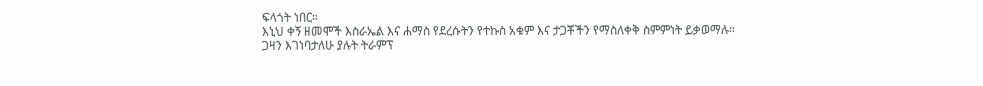ፍላጎት ነበር።
እኒህ ቀኝ ዘመሞች እስራኤል እና ሐማስ የደረሱትን የተኩስ አቁም እና ታጋቾችን የማስለቀቅ ስምምነት ይቃወማሉ።
ጋዛን እገነባታለሁ ያሉት ትራምፕ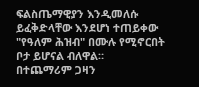ፍልስጤማዊያን እንዲመለሱ ይፈቅድላቸው እንደሆነ ተጠይቀው "የዓለም ሕዝብ" በሙሉ የሚኖርበት ቦታ ይሆናል ብለዋል።
በተጨማሪም ጋዛን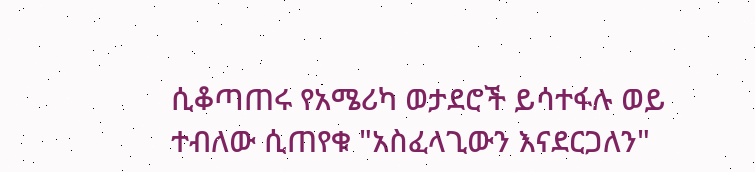ሲቆጣጠሩ የአሜሪካ ወታደሮች ይሳተፋሉ ወይ ተብለው ሲጠየቁ "አስፈላጊውን እናደርጋለን"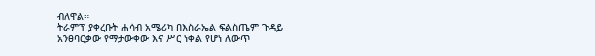ብለዋል።
ትራምፕ ያቀረቡት ሐሳብ አሜሪካ በእስራኤል ፍልስጤም ጉዳይ አንፀባርቃው የማታውቀው እና ሥር ነቀል የሆነ ለውጥ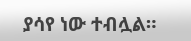ያሳየ ነው ተብሏል።